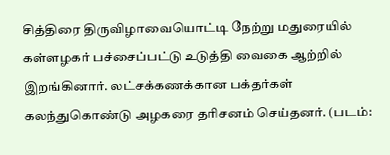சித்திரை திருவிழாவையொட்டி நேற்று மதுரையில் கள்ளழகர் பச்சைப்பட்டு உடுத்தி வைகை ஆற்றில் இறங்கினார். லட்சக்கணக்கான பக்தர்கள் கலந்துகொண்டு அழகரை தரிசனம் செய்தனர். (படம்: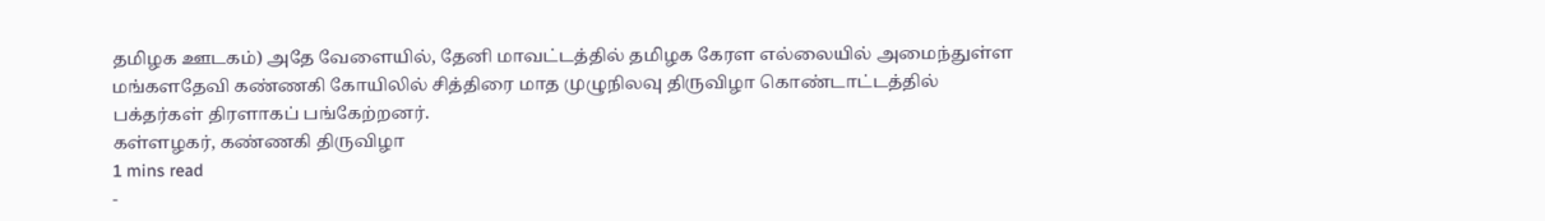தமிழக ஊடகம்) அதே வேளையில், தேனி மாவட்டத்தில் தமிழக கேரள எல்லையில் அமைந்துள்ள மங்களதேவி கண்ணகி கோயிலில் சித்திரை மாத முழுநிலவு திருவிழா கொண்டாட்டத்தில் பக்தர்கள் திரளாகப் பங்கேற்றனர்.
கள்ளழகர், கண்ணகி திருவிழா
1 mins read
-